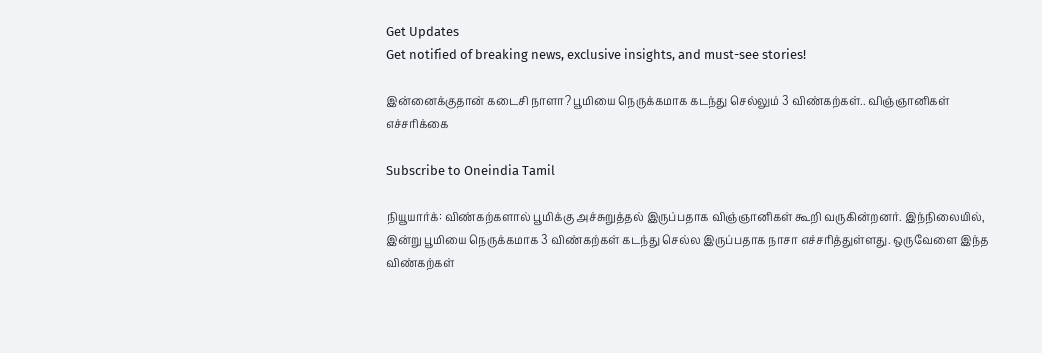Get Updates
Get notified of breaking news, exclusive insights, and must-see stories!

இன்னைக்குதான் கடைசி நாளா? பூமியை நெருக்கமாக கடந்து செல்லும் 3 விண்கற்கள்.. விஞ்ஞானிகள் எச்சரிக்கை

Subscribe to Oneindia Tamil

நியூயார்க்: விண்கற்களால் பூமிக்கு அச்சுறுத்தல் இருப்பதாக விஞ்ஞானிகள் கூறி வருகின்றனர். இந்நிலையில், இன்று பூமியை நெருக்கமாக 3 விண்கற்கள் கடந்து செல்ல இருப்பதாக நாசா எச்சரித்துள்ளது. ஒருவேளை இந்த விண்கற்கள்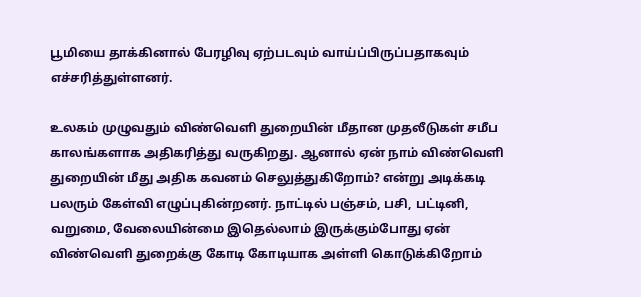பூமியை தாக்கினால் பேரழிவு ஏற்படவும் வாய்ப்பிருப்பதாகவும் எச்சரித்துள்ளனர்.

உலகம் முழுவதும் விண்வெளி துறையின் மீதான முதலீடுகள் சமீப காலங்களாக அதிகரித்து வருகிறது. ஆனால் ஏன் நாம் விண்வெளி துறையின் மீது அதிக கவனம் செலுத்துகிறோம்? என்று அடிக்கடி பலரும் கேள்வி எழுப்புகின்றனர். நாட்டில் பஞ்சம், பசி, பட்டினி, வறுமை, வேலையின்மை இதெல்லாம் இருக்கும்போது ஏன் விண்வெளி துறைக்கு கோடி கோடியாக அள்ளி கொடுக்கிறோம்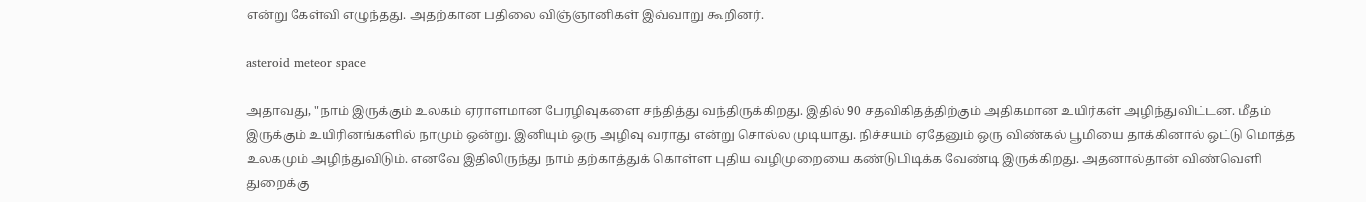என்று கேள்வி எழுந்தது. அதற்கான பதிலை விஞ்ஞானிகள் இவ்வாறு கூறினர்.

asteroid meteor space

அதாவது, "நாம் இருக்கும் உலகம் ஏராளமான பேரழிவுகளை சந்தித்து வந்திருக்கிறது. இதில் 90 சதவிகிதத்திற்கும் அதிகமான உயிர்கள் அழிந்துவிட்டன. மீதம் இருக்கும் உயிரினங்களில் நாமும் ஒன்று. இனியும் ஒரு அழிவு வராது என்று சொல்ல முடியாது. நிச்சயம் ஏதேனும் ஒரு விண்கல் பூமியை தாக்கினால் ஒட்டு மொத்த உலகமும் அழிந்துவிடும். எனவே இதிலிருந்து நாம் தற்காத்துக் கொள்ள புதிய வழிமுறையை கண்டுபிடிக்க வேண்டி இருக்கிறது. அதனால்தான் விண்வெளி துறைக்கு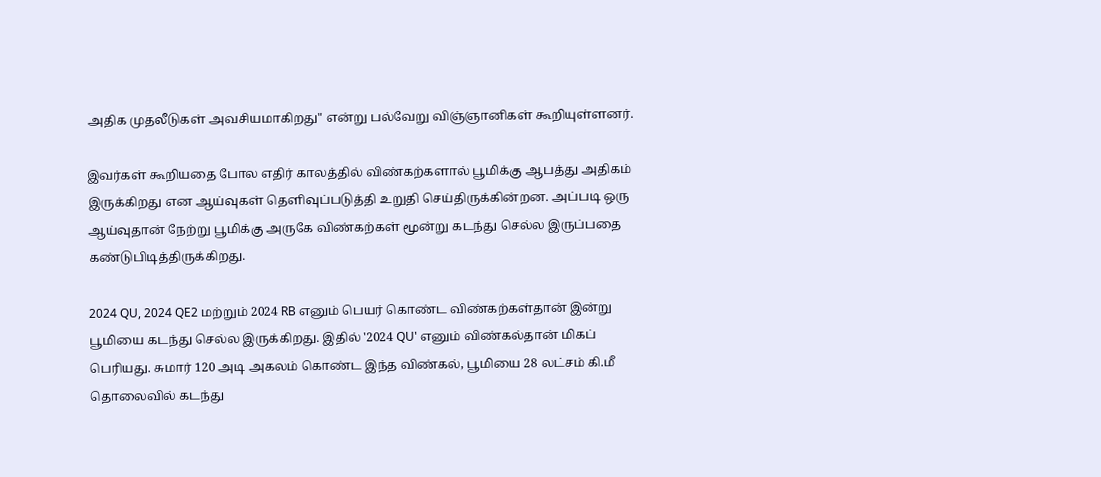அதிக முதலீடுகள் அவசியமாகிறது" என்று பல்வேறு விஞ்ஞானிகள் கூறியுள்ளனர்.

இவர்கள் கூறியதை போல எதிர் காலத்தில் விண்கற்களால் பூமிக்கு ஆபத்து அதிகம் இருக்கிறது என ஆய்வுகள் தெளிவுப்படுத்தி உறுதி செய்திருக்கின்றன. அப்படி ஒரு ஆய்வுதான் நேற்று பூமிக்கு அருகே விண்கற்கள் மூன்று கடந்து செல்ல இருப்பதை கண்டுபிடித்திருக்கிறது.

2024 QU, 2024 QE2 மற்றும் 2024 RB எனும் பெயர் கொண்ட விண்கற்கள்தான் இன்று பூமியை கடந்து செல்ல இருக்கிறது. இதில் '2024 QU' எனும் விண்கல்தான் மிகப் பெரியது. சுமார் 120 அடி அகலம் கொண்ட இந்த விண்கல், பூமியை 28 லட்சம் கி.மீ தொலைவில் கடந்து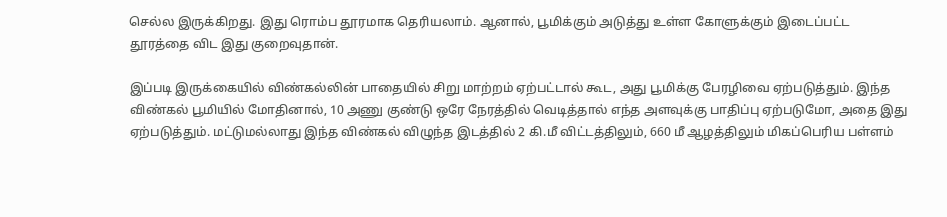செல்ல இருக்கிறது. இது ரொம்ப தூரமாக தெரியலாம். ஆனால், பூமிக்கும் அடுத்து உள்ள கோளுக்கும் இடைப்பட்ட தூரத்தை விட இது குறைவுதான்.

இப்படி இருக்கையில் விண்கல்லின் பாதையில் சிறு மாற்றம் ஏற்பட்டால் கூட, அது பூமிக்கு பேரழிவை ஏற்படுத்தும். இந்த விண்கல் பூமியில் மோதினால், 10 அணு குண்டு ஒரே நேரத்தில் வெடித்தால் எந்த அளவுக்கு பாதிப்பு ஏற்படுமோ, அதை இது ஏற்படுத்தும். மட்டுமல்லாது இந்த விண்கல் விழுந்த இடத்தில் 2 கி.மீ விட்டத்திலும், 660 மீ ஆழத்திலும் மிகப்பெரிய பள்ளம்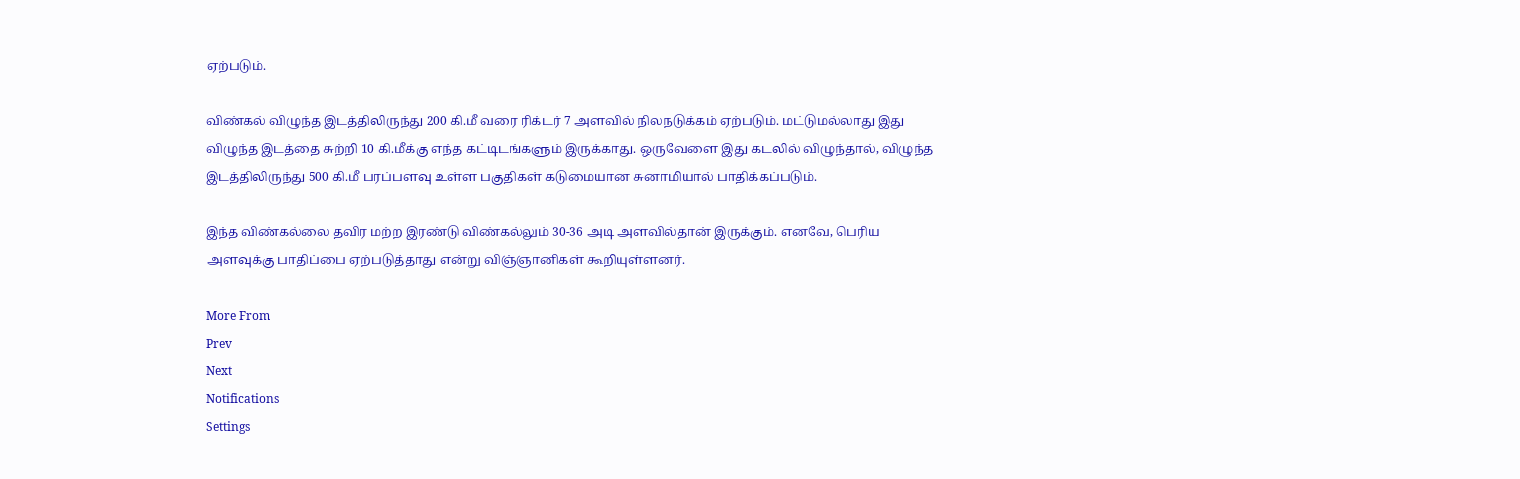ஏற்படும்.

விண்கல் விழுந்த இடத்திலிருந்து 200 கி.மீ வரை ரிக்டர் 7 அளவில் நிலநடுக்கம் ஏற்படும். மட்டுமல்லாது இது விழுந்த இடத்தை சுற்றி 10 கி.மீக்கு எந்த கட்டிடங்களும் இருக்காது. ஒருவேளை இது கடலில் விழுந்தால், விழுந்த இடத்திலிருந்து 500 கி.மீ பரப்பளவு உள்ள பகுதிகள் கடுமையான சுனாமியால் பாதிக்கப்படும்.

இந்த விண்கல்லை தவிர மற்ற இரண்டு விண்கல்லும் 30-36 அடி அளவில்தான் இருக்கும். எனவே, பெரிய அளவுக்கு பாதிப்பை ஏற்படுத்தாது என்று விஞ்ஞானிகள் கூறியுள்ளனர்.

More From
Prev
Next
Notifications
Settings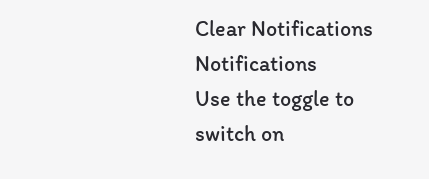Clear Notifications
Notifications
Use the toggle to switch on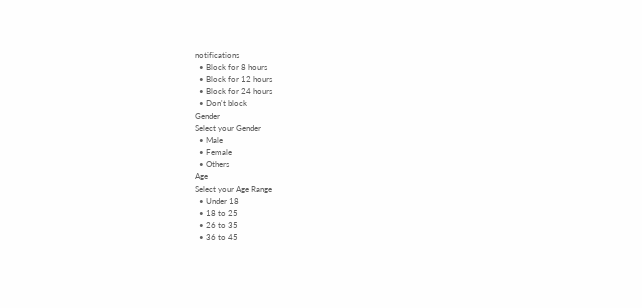notifications
  • Block for 8 hours
  • Block for 12 hours
  • Block for 24 hours
  • Don't block
Gender
Select your Gender
  • Male
  • Female
  • Others
Age
Select your Age Range
  • Under 18
  • 18 to 25
  • 26 to 35
  • 36 to 45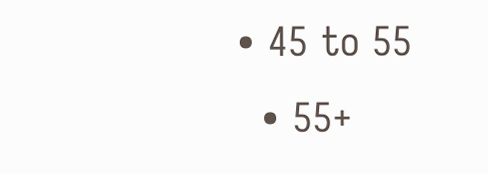• 45 to 55
  • 55+